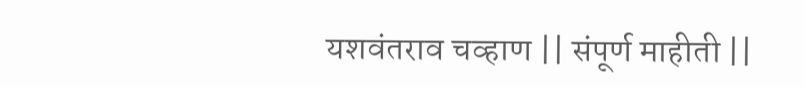यशवंतराव चव्हाण || संपूर्ण माहीती ||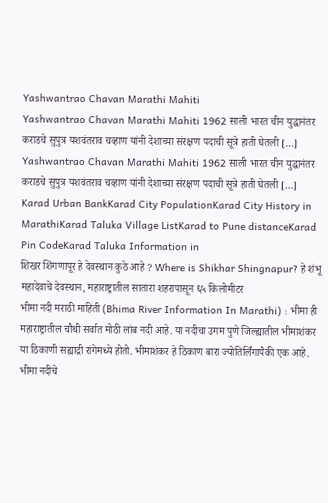Yashwantrao Chavan Marathi Mahiti
Yashwantrao Chavan Marathi Mahiti 1962 साली भारत चीन युद्धानंतर कराडचे सुपुत्र यशवंतराव चव्हाण यांनी देशाच्या संरक्षण पदाची सूत्रे हाती घेतली […]
Yashwantrao Chavan Marathi Mahiti 1962 साली भारत चीन युद्धानंतर कराडचे सुपुत्र यशवंतराव चव्हाण यांनी देशाच्या संरक्षण पदाची सूत्रे हाती घेतली […]
Karad Urban BankKarad City PopulationKarad City History in MarathiKarad Taluka Village ListKarad to Pune distanceKarad Pin CodeKarad Taluka Information in
शिखर शिंगणापूर हे देवस्थान कुठे आहे ? Where is Shikhar Shingnapur? हे शंभू महादेवाचे देवस्थान, महाराष्ट्रातील सातारा शहरापासून ६५ किलोमीटर
भीमा नदी मराठी माहिती (Bhima River Information In Marathi) : भीमा ही महाराष्ट्रातील चौथी सर्वात मोठी लांब नदी आहे. या नदीचा उगम पुणे जिल्ह्यातील भीमाशंकर या ठिकाणी सह्याद्री रांगेमध्ये होतो. भीमाशंकर हे ठिकाण बारा ज्योतिर्लिंगापैकी एक आहे. भीमा नदीचे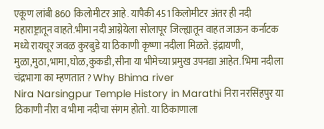एकूण लांबी 860 किलोमीटर आहे. यापैकी 451 किलोमीटर अंतर ही नदी महाराष्ट्रातून वाहते.भीमा नदी आग्नेयेला सोलापूर जिल्ह्यातून वाहत जाऊन कर्नाटक मध्ये रायचूर जवळ कुरबुडे या ठिकाणी कृष्णा नदीला मिळते. इंद्रायणी, मुळा,मुठा,भामा,घोळ,कुकडी,सीना या भीमेच्या प्रमुख उपनद्या आहेत. भिमा नदीला चंद्रभागा का म्हणतात ? Why Bhima river
Nira Narsingpur Temple History in Marathi निरा नरसिंहपुर या ठिकाणी नीरा व भीमा नदीचा संगम होतो. या ठिकाणाला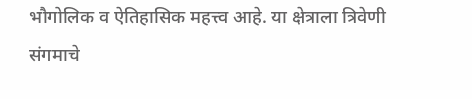भौगोलिक व ऐतिहासिक महत्त्व आहे. या क्षेत्राला त्रिवेणी संगमाचे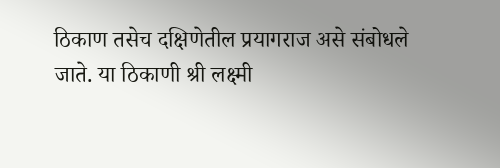ठिकाण तसेच दक्षिणेतील प्रयागराज असे संबोधले जाते. या ठिकाणी श्री लक्ष्मी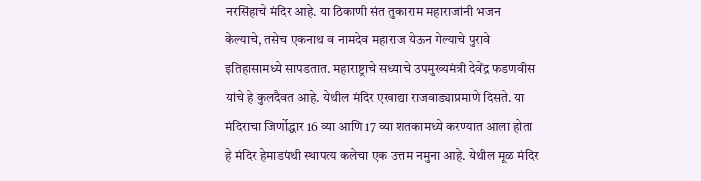नरसिंहाचे मंदिर आहे. या ठिकाणी संत तुकाराम महाराजांनी भजन केल्याचे, तसेच एकनाथ व नामदेव महाराज येऊन गेल्याचे पुरावे इतिहासामध्ये सापडतात. महाराष्ट्राचे सध्याचे उपमुख्यमंत्री देवेंद्र फडणवीस यांचे हे कुलदैवत आहे. येथील मंदिर एखाद्या राजवाड्याप्रमाणे दिसते. या मंदिराचा जिर्णोद्धार 16 व्या आणि 17 व्या शतकामध्ये करण्यात आला होता हे मंदिर हेमाडपंथी स्थापत्य कलेचा एक उत्तम नमुना आहे. येथील मूळ मंदिर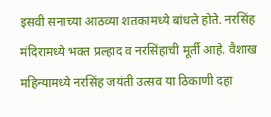इसवी सनाच्या आठव्या शतकामध्ये बांधले होते. नरसिंह मंदिरामध्ये भक्त प्रल्हाद व नरसिंहाची मूर्ती आहे. वैशाख महिन्यामध्ये नरसिंह जयंती उत्सव या ठिकाणी दहा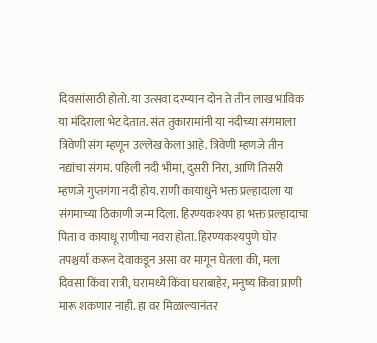दिवसांसाठी होतो. या उत्सवा दरम्यान दोन ते तीन लाख भाविक या मंदिराला भेट देतात. संत तुकारामांनी या नदीच्या संगमाला त्रिवेणी संग म्हणून उल्लेख केला आहे. त्रिवेणी म्हणजे तीन नद्यांचा संगम. पहिली नदी भीमा, दुसरी निरा, आणि तिसरी म्हणजे गुप्तगंगा नदी होय. राणी कायाधुने भक्त प्रल्हादाला या संगमाच्या ठिकाणी जन्म दिला. हिरण्यकश्यप हा भक्त प्रल्हादाचा पिता व कायाधू राणीचा नवरा होता. हिरण्यकश्यपुणे घोर तपश्चर्या करून देवाकडून असा वर मागून घेतला की, मला दिवसा किंवा रात्री, घरामध्ये किंवा घराबाहेर, मनुष्य किंवा प्राणी मारू शकणार नाही. हा वर मिळाल्यानंतर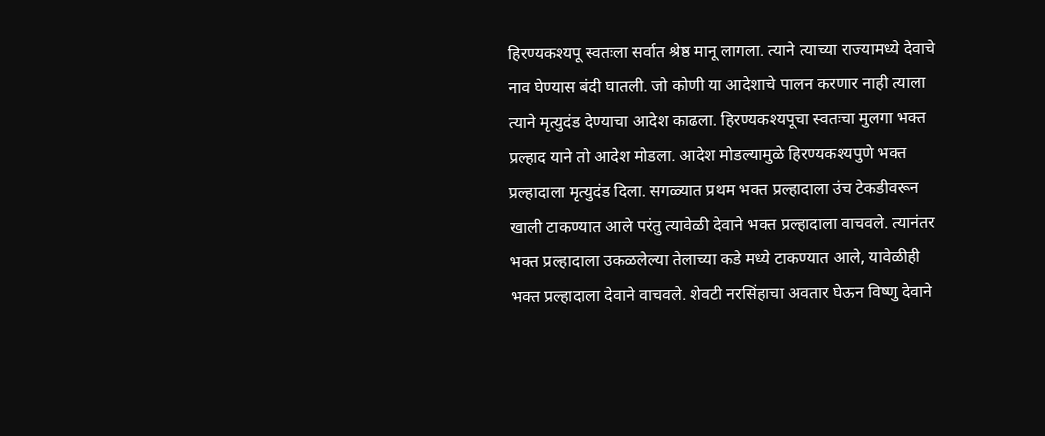हिरण्यकश्यपू स्वतःला सर्वात श्रेष्ठ मानू लागला. त्याने त्याच्या राज्यामध्ये देवाचे नाव घेण्यास बंदी घातली. जो कोणी या आदेशाचे पालन करणार नाही त्याला त्याने मृत्युदंड देण्याचा आदेश काढला. हिरण्यकश्यपूचा स्वतःचा मुलगा भक्त प्रल्हाद याने तो आदेश मोडला. आदेश मोडल्यामुळे हिरण्यकश्यपुणे भक्त प्रल्हादाला मृत्युदंड दिला. सगळ्यात प्रथम भक्त प्रल्हादाला उंच टेकडीवरून खाली टाकण्यात आले परंतु त्यावेळी देवाने भक्त प्रल्हादाला वाचवले. त्यानंतर भक्त प्रल्हादाला उकळलेल्या तेलाच्या कडे मध्ये टाकण्यात आले, यावेळीही भक्त प्रल्हादाला देवाने वाचवले. शेवटी नरसिंहाचा अवतार घेऊन विष्णु देवाने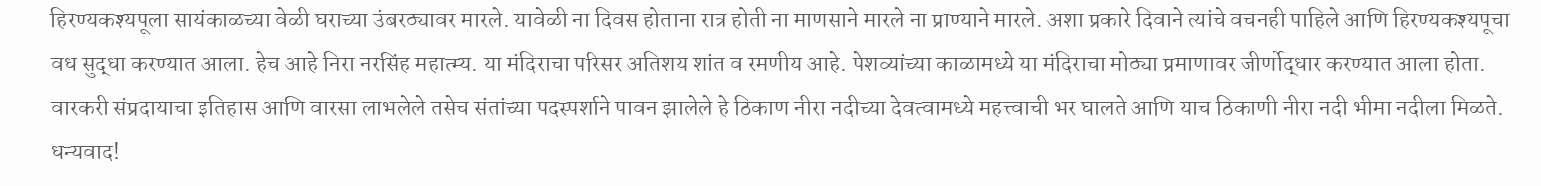हिरण्यकश्यपूला सायंकाळच्या वेळी घराच्या उंबरठ्यावर मारले. यावेळी ना दिवस होताना रात्र होती ना माणसाने मारले ना प्राण्याने मारले. अशा प्रकारे दिवाने त्यांचे वचनही पाहिले आणि हिरण्यकश्यपूचा वध सुद्धा करण्यात आला. हेच आहे निरा नरसिंह महात्म्य. या मंदिराचा परिसर अतिशय शांत व रमणीय आहे. पेशव्यांच्या काळामध्ये या मंदिराचा मोठ्या प्रमाणावर जीर्णोद्धार करण्यात आला होता. वारकरी संप्रदायाचा इतिहास आणि वारसा लाभलेले तसेच संतांच्या पदस्पर्शाने पावन झालेले हे ठिकाण नीरा नदीच्या देवत्वामध्ये महत्त्वाची भर घालते आणि याच ठिकाणी नीरा नदी भीमा नदीला मिळते. धन्यवाद!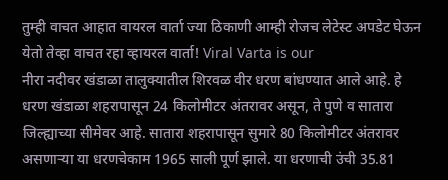तुम्ही वाचत आहात वायरल वार्ता ज्या ठिकाणी आम्ही रोजच लेटेस्ट अपडेट घेऊन येतो तेव्हा वाचत रहा व्हायरल वार्ता! Viral Varta is our
नीरा नदीवर खंडाळा तालुक्यातील शिरवळ वीर धरण बांधण्यात आले आहे. हे धरण खंडाळा शहरापासून 24 किलोमीटर अंतरावर असून, ते पुणे व सातारा जिल्ह्याच्या सीमेवर आहे. सातारा शहरापासून सुमारे 80 किलोमीटर अंतरावर असणाऱ्या या धरणचेकाम 1965 साली पूर्ण झाले. या धरणाची उंची 35.81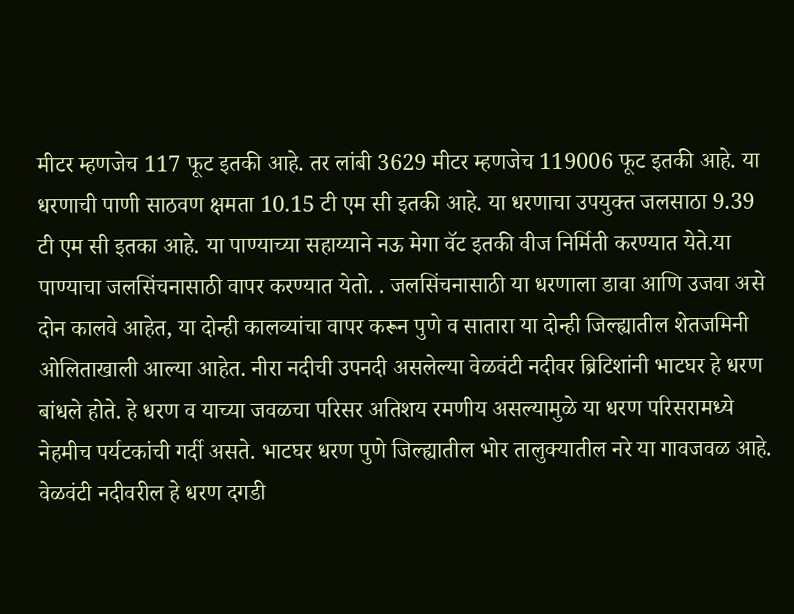मीटर म्हणजेच 117 फूट इतकी आहे. तर लांबी 3629 मीटर म्हणजेच 119006 फूट इतकी आहे. या धरणाची पाणी साठवण क्षमता 10.15 टी एम सी इतकी आहे. या धरणाचा उपयुक्त जलसाठा 9.39 टी एम सी इतका आहे. या पाण्याच्या सहाय्याने नऊ मेगा वॅट इतकी वीज निर्मिती करण्यात येते.या पाण्याचा जलसिंचनासाठी वापर करण्यात येतो. . जलसिंचनासाठी या धरणाला डावा आणि उजवा असे दोन कालवे आहेत, या दोन्ही कालव्यांचा वापर करून पुणे व सातारा या दोन्ही जिल्ह्यातील शेतजमिनी ओलिताखाली आल्या आहेत. नीरा नदीची उपनदी असलेल्या वेळवंटी नदीवर ब्रिटिशांनी भाटघर हे धरण बांधले होते. हे धरण व याच्या जवळचा परिसर अतिशय रमणीय असल्यामुळे या धरण परिसरामध्ये नेहमीच पर्यटकांची गर्दी असते. भाटघर धरण पुणे जिल्ह्यातील भोर तालुक्यातील नरे या गावजवळ आहे. वेळवंटी नदीवरील हे धरण दगडी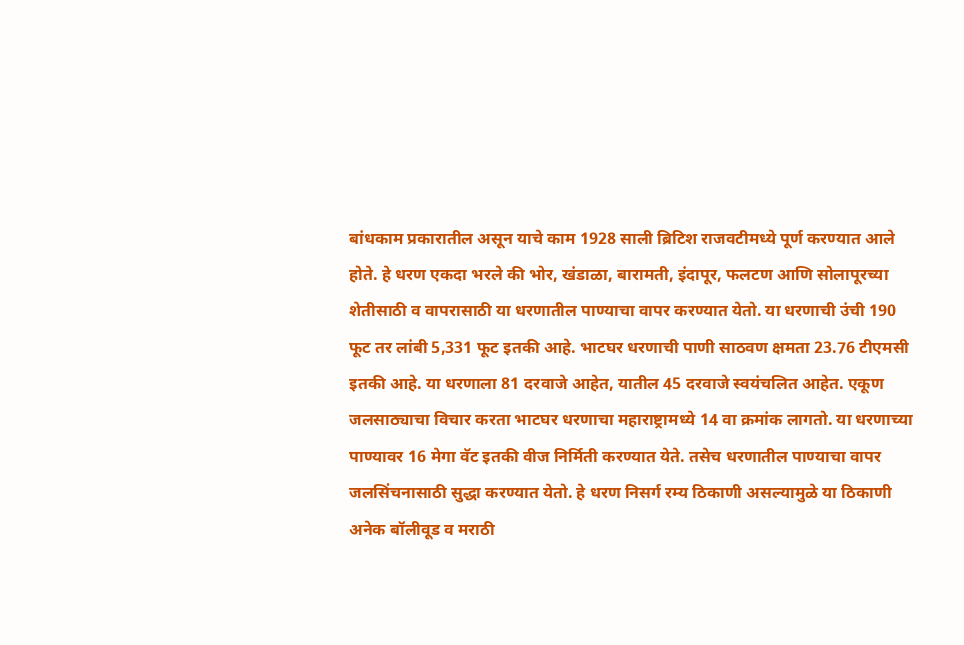बांधकाम प्रकारातील असून याचे काम 1928 साली ब्रिटिश राजवटीमध्ये पूर्ण करण्यात आले होते. हे धरण एकदा भरले की भोर, खंडाळा, बारामती, इंदापूर, फलटण आणि सोलापूरच्या शेतीसाठी व वापरासाठी या धरणातील पाण्याचा वापर करण्यात येतो. या धरणाची उंची 190 फूट तर लांबी 5,331 फूट इतकी आहे. भाटघर धरणाची पाणी साठवण क्षमता 23.76 टीएमसी इतकी आहे. या धरणाला 81 दरवाजे आहेत, यातील 45 दरवाजे स्वयंचलित आहेत. एकूण जलसाठ्याचा विचार करता भाटघर धरणाचा महाराष्ट्रामध्ये 14 वा क्रमांक लागतो. या धरणाच्या पाण्यावर 16 मेगा वॅट इतकी वीज निर्मिती करण्यात येते. तसेच धरणातील पाण्याचा वापर जलसिंचनासाठी सुद्धा करण्यात येतो. हे धरण निसर्ग रम्य ठिकाणी असल्यामुळे या ठिकाणी अनेक बॉलीवूड व मराठी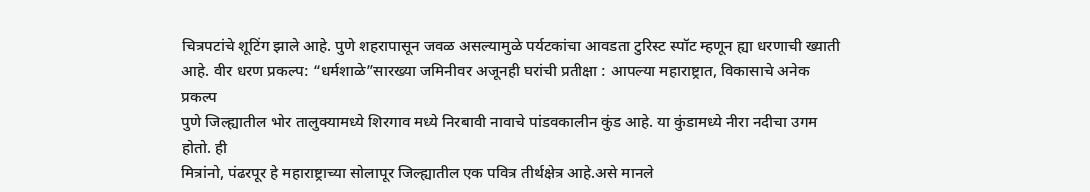चित्रपटांचे शूटिंग झाले आहे. पुणे शहरापासून जवळ असल्यामुळे पर्यटकांचा आवडता टुरिस्ट स्पॉट म्हणून ह्या धरणाची ख्याती आहे. वीर धरण प्रकल्प: “धर्मशाळे”सारख्या जमिनीवर अजूनही घरांची प्रतीक्षा : आपल्या महाराष्ट्रात, विकासाचे अनेक प्रकल्प
पुणे जिल्ह्यातील भोर तालुक्यामध्ये शिरगाव मध्ये निरबावी नावाचे पांडवकालीन कुंड आहे. या कुंडामध्ये नीरा नदीचा उगम होतो. ही
मित्रांनो, पंढरपूर हे महाराष्ट्राच्या सोलापूर जिल्ह्यातील एक पवित्र तीर्थक्षेत्र आहे.असे मानले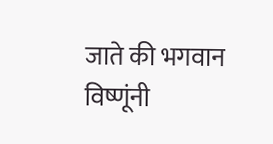जाते की भगवान विष्णूंनी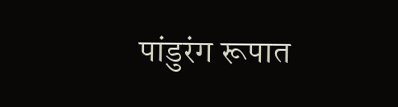पांडुरंग रूपात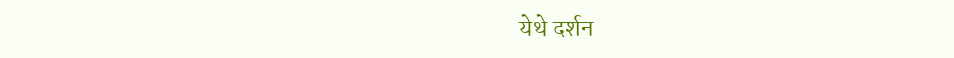येथे दर्शन